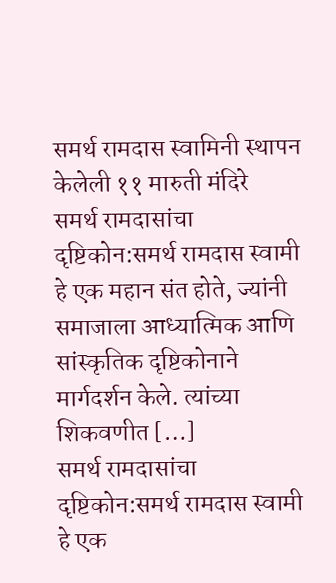समर्थ रामदास स्वामिनी स्थापन केलेली ११ मारुती मंदिरे
समर्थ रामदासांचा दृष्टिकोन:समर्थ रामदास स्वामी हे एक महान संत होते, ज्यांनी समाजाला आध्यात्मिक आणि सांस्कृतिक दृष्टिकोनाने मार्गदर्शन केले. त्यांच्या शिकवणीत […]
समर्थ रामदासांचा दृष्टिकोन:समर्थ रामदास स्वामी हे एक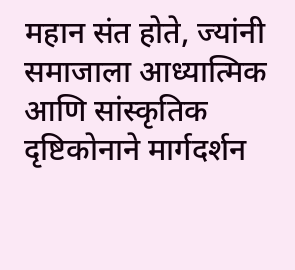महान संत होते, ज्यांनी समाजाला आध्यात्मिक आणि सांस्कृतिक दृष्टिकोनाने मार्गदर्शन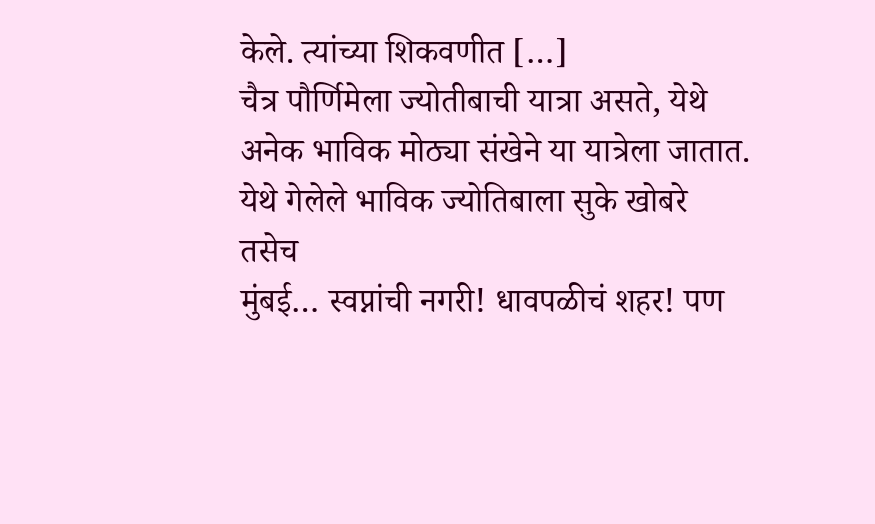केले. त्यांच्या शिकवणीत […]
चैत्र पौर्णिमेला ज्योतीबाची यात्रा असते, येथे अनेक भाविक मोठ्या संखेने या यात्रेला जातात. येथे गेलेले भाविक ज्योतिबाला सुके खोबरे तसेच
मुंबई… स्वप्नांची नगरी! धावपळीचं शहर! पण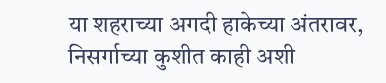या शहराच्या अगदी हाकेच्या अंतरावर, निसर्गाच्या कुशीत काही अशी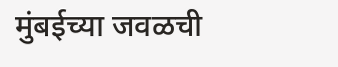मुंबईच्या जवळची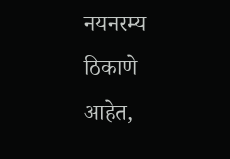नयनरम्य ठिकाणे आहेत,